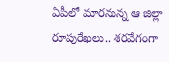ఏపీలో మారనున్న ఆ జిల్లా రూపురేఖలు.. శరవేగంగా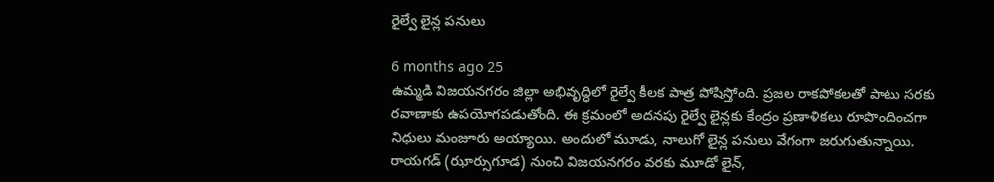రైల్వే లైన్ల పనులు

6 months ago 25
ఉమ్మడి విజయనగరం జిల్లా అభివృద్ధిలో రైల్వే కీలక పాత్ర పోషిస్తోంది. ప్రజల రాకపోకలతో పాటు సరకు రవాణాకు ఉపయోగపడుతోంది. ఈ క్రమంలో అదనపు రైల్వే లైన్లకు కేంద్రం ప్రణాళికలు రూపొందించగా నిధులు మంజూరు అయ్యాయి. అందులో మూడు, నాలుగో లైన్ల పనులు వేగంగా జరుగుతున్నాయి. రాయగడ్ (ఝార్సుగూడ) నుంచి విజయనగరం వరకు మూడో లైన్,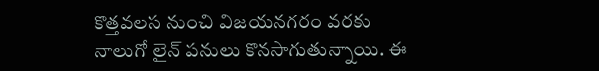కొత్తవలస నుంచి విజయనగరం వరకు నాలుగో లైన్ పనులు కొనసాగుతున్నాయి. ఈ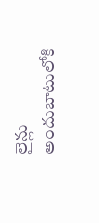లైన్లు అందుబాటులోకి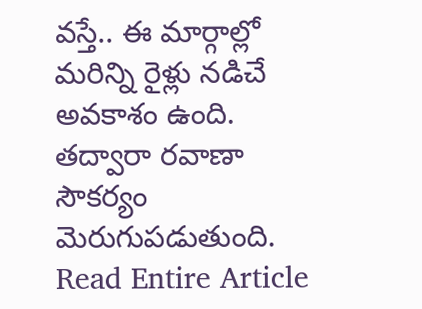వస్తే.. ఈ మార్గాల్లో మరిన్ని రైళ్లు నడిచే అవకాశం ఉంది. తద్వారా రవాణా సౌకర్యం మెరుగుపడుతుంది.
Read Entire Article